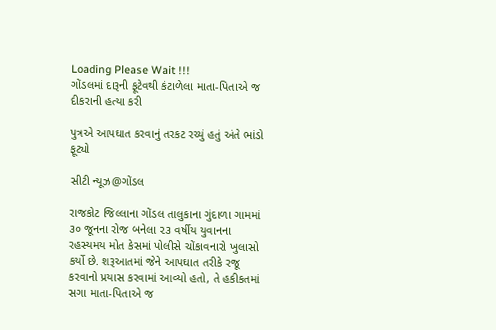Loading Please Wait !!!
ગોંડલમાં દારૂની ફૂટેવથી કંટાળેલા માતા-પિતાએ જ દીકરાની હત્યા કરી

પુત્રએ આપઘાત કરવાનું તરકટ રચ્યું હતું અંતે ભાંડો ફૂટ્યો

સીટી ન્યૂઝ@ગોંડલ

રાજકોટ જિલ્લાના ગોંડલ તાલુકાના ગુંદાળા ગામમાં ૩૦ જૂનના રોજ બનેલા ૨૩ વર્ષીય યુવાનના રહસ્યમય મોત કેસમાં પોલીસે ચોંકાવનારો ખુલાસો કર્યો છે. શરૂઆતમાં જેને આપઘાત તરીકે રજૂ કરવાનો પ્રયાસ કરવામાં આવ્યો હતો, તે હકીકતમાં સગા માતા-પિતાએ જ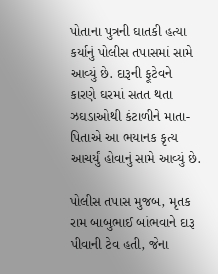પોતાના પુત્રની ઘાતકી હત્યા કર્યાનું પોલીસ તપાસમાં સામે આવ્યું છે. દારૂની ફૂટેવને કારણે ઘરમાં સતત થતા ઝઘડાઓથી કંટાળીને માતા-પિતાએ આ ભયાનક કૃત્ય આચર્યું હોવાનું સામે આવ્યું છે.

પોલીસ તપાસ મુજબ, મૃતક રામ બાબુભાઈ બાંભવાને દારૂ પીવાની ટેવ હતી, જેના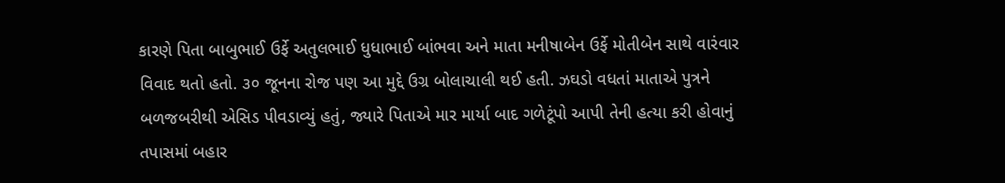કારણે પિતા બાબુભાઈ ઉર્ફે અતુલભાઈ ધુધાભાઈ બાંભવા અને માતા મનીષાબેન ઉર્ફે મોતીબેન સાથે વારંવાર વિવાદ થતો હતો. ૩૦ જૂનના રોજ પણ આ મુદ્દે ઉગ્ર બોલાચાલી થઈ હતી. ઝઘડો વધતાં માતાએ પુત્રને બળજબરીથી એસિડ પીવડાવ્યું હતું, જ્યારે પિતાએ માર માર્યા બાદ ગળેટૂંપો આપી તેની હત્યા કરી હોવાનું તપાસમાં બહાર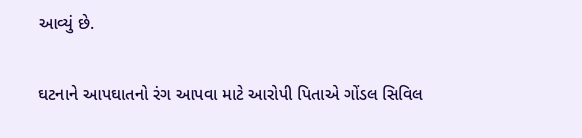આવ્યું છે.

ઘટનાને આપઘાતનો રંગ આપવા માટે આરોપી પિતાએ ગોંડલ સિવિલ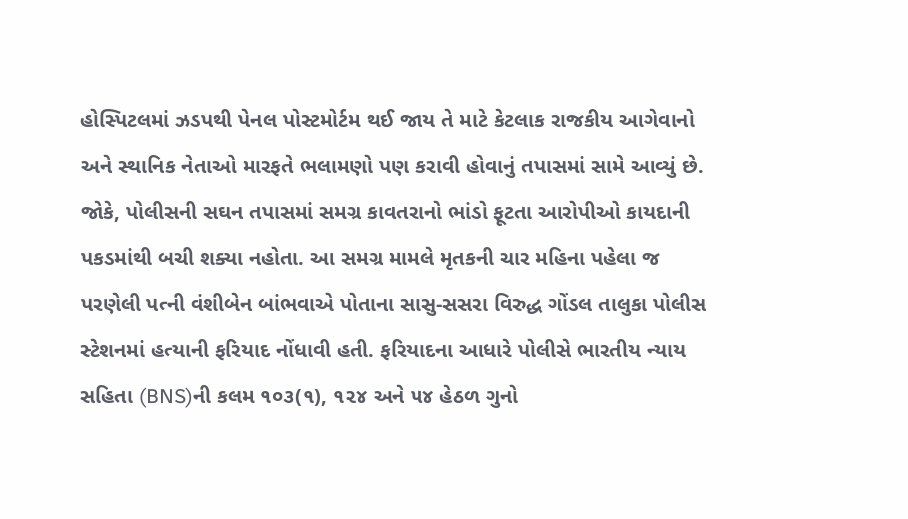હોસ્પિટલમાં ઝડપથી પેનલ પોસ્ટમોર્ટમ થઈ જાય તે માટે કેટલાક રાજકીય આગેવાનો અને સ્થાનિક નેતાઓ મારફતે ભલામણો પણ કરાવી હોવાનું તપાસમાં સામે આવ્યું છે. જોકે, પોલીસની સઘન તપાસમાં સમગ્ર કાવતરાનો ભાંડો ફૂટતા આરોપીઓ કાયદાની પકડમાંથી બચી શક્યા નહોતા. આ સમગ્ર મામલે મૃતકની ચાર મહિના પહેલા જ પરણેલી પત્ની વંશીબેન બાંભવાએ પોતાના સાસુ-સસરા વિરુદ્ધ ગોંડલ તાલુકા પોલીસ સ્ટેશનમાં હત્યાની ફરિયાદ નોંધાવી હતી. ફરિયાદના આધારે પોલીસે ભારતીય ન્યાય સહિતા (BNS)ની કલમ ૧૦૩(૧), ૧૨૪ અને ૫૪ હેઠળ ગુનો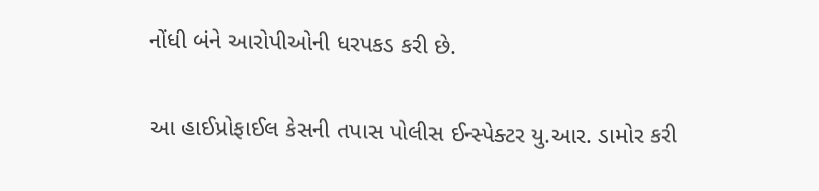નોંધી બંને આરોપીઓની ધરપકડ કરી છે.

આ હાઈપ્રોફાઈલ કેસની તપાસ પોલીસ ઈન્સ્પેક્ટર યુ.આર. ડામોર કરી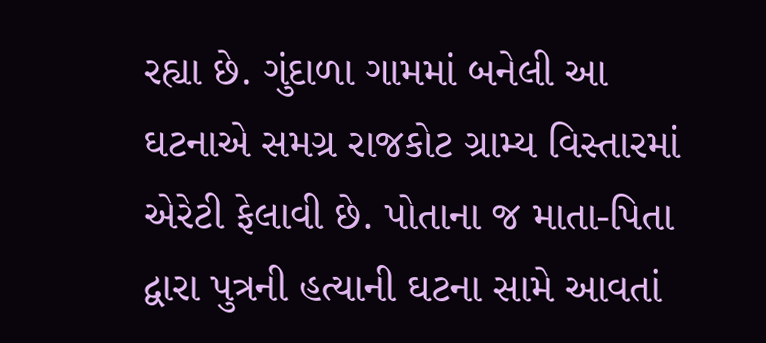રહ્યા છે. ગુંદાળા ગામમાં બનેલી આ ઘટનાએ સમગ્ર રાજકોટ ગ્રામ્ય વિસ્તારમાં એરેટી ફેલાવી છે. પોતાના જ માતા-પિતા દ્વારા પુત્રની હત્યાની ઘટના સામે આવતાં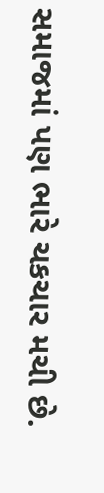સમાજમાં પણ ભારે ચકચાર મચી છે.